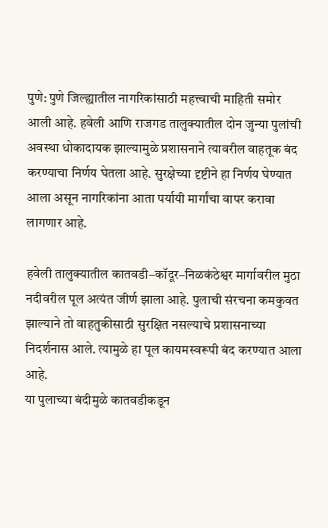पुणे: पुणे जिल्ह्यातील नागरिकांसाठी महत्त्वाची माहिती समोर आली आहे. हवेली आणि राजगड तालुक्यातील दोन जुन्या पुलांची अवस्था धोकादायक झाल्यामुळे प्रशासनाने त्यावरील वाहतूक बंद करण्याचा निर्णय घेतला आहे. सुरक्षेच्या दृष्टीने हा निर्णय घेण्यात आला असून नागरिकांना आता पर्यायी मार्गांचा वापर करावा लागणार आहे.

हवेली तालुक्यातील कातवडी–कॉदूर–निळकंठेश्वर मार्गावरील मुठा नदीवरील पूल अत्यंत जीर्ण झाला आहे. पुलाची संरचना कमकुवत झाल्याने तो वाहतुकीसाठी सुरक्षित नसल्याचे प्रशासनाच्या निदर्शनास आले. त्यामुळे हा पूल कायमस्वरूपी बंद करण्यात आला आहे.
या पुलाच्या बंदीमुळे कातवडीकडून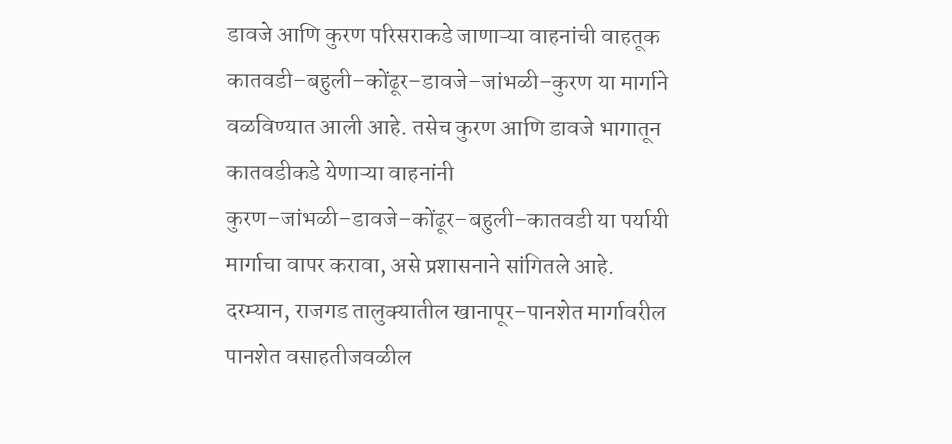डावजे आणि कुरण परिसराकडे जाणाऱ्या वाहनांची वाहतूक कातवडी–बहुली–कोंढूर–डावजे–जांभळी–कुरण या मार्गाने वळविण्यात आली आहे. तसेच कुरण आणि डावजे भागातून कातवडीकडे येणाऱ्या वाहनांनी कुरण–जांभळी–डावजे–कोंढूर–बहुली–कातवडी या पर्यायी मार्गाचा वापर करावा, असे प्रशासनाने सांगितले आहे.
दरम्यान, राजगड तालुक्यातील खानापूर–पानशेत मार्गावरील पानशेत वसाहतीजवळील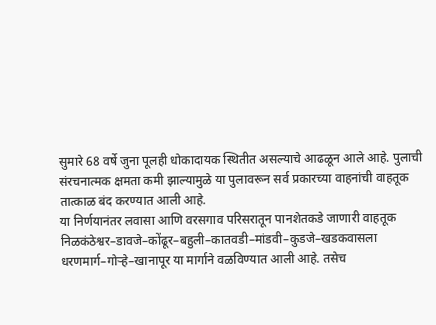सुमारे 68 वर्षे जुना पूलही धोकादायक स्थितीत असल्याचे आढळून आले आहे. पुलाची संरचनात्मक क्षमता कमी झाल्यामुळे या पुलावरून सर्व प्रकारच्या वाहनांची वाहतूक तात्काळ बंद करण्यात आली आहे.
या निर्णयानंतर लवासा आणि वरसगाव परिसरातून पानशेतकडे जाणारी वाहतूक निळकंठेश्वर–डावजे–कोंढूर–बहुली–कातवडी–मांडवी–कुडजे–खडकवासला धरणमार्ग–गोऱ्हे–खानापूर या मार्गाने वळविण्यात आली आहे. तसेच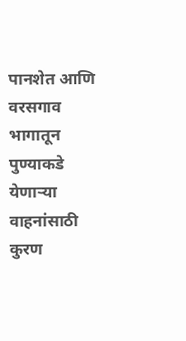पानशेत आणि वरसगाव भागातून पुण्याकडे येणाऱ्या वाहनांसाठी कुरण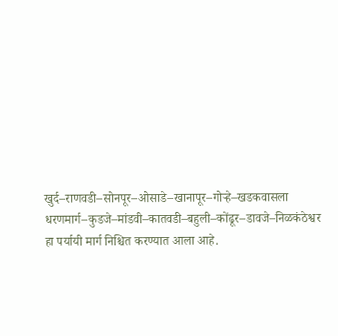खुर्द–राणवडी–सोनपूर–ओसाडे–खानापूर–गोऱ्हे–खडकवासला धरणमार्ग–कुडजे–मांडवी–कातवडी–बहुली–कोंढूर–डावजे–निळकंठेश्वर हा पर्यायी मार्ग निश्चित करण्यात आला आहे.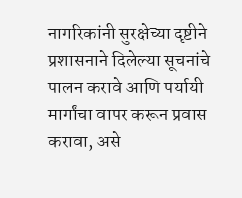नागरिकांनी सुरक्षेच्या दृष्टीने प्रशासनाने दिलेल्या सूचनांचे पालन करावे आणि पर्यायी मार्गांचा वापर करून प्रवास करावा, असे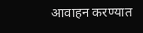आवाहन करण्यात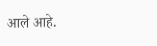आले आहे.